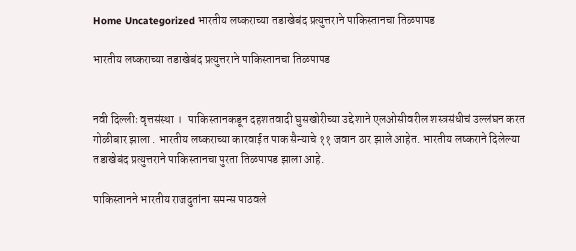Home Uncategorized भारतीय लष्कराच्या तडाखेबंद प्रत्युत्तराने पाकिस्तानचा तिळपापड

भारतीय लष्कराच्या तडाखेबंद प्रत्युत्तराने पाकिस्तानचा तिळपापड


नवी दिल्लीः वृत्तसंस्था ।   पाकिस्तानकडून दहशतवादी घुसखोरीच्या उद्देशाने एलओसीवरील शस्त्रसंधीचं उल्लंघन करत गोळीबार झाला . भारतीय लष्कराच्या कारवाईत पाक सैन्याचे ११ जवान ठार झाले आहेत. भारतीय लष्कराने दिलेल्या तडाखेबंद प्रत्युत्तराने पाकिस्तानचा पुरता तिळपापड झाला आहे.

पाकिस्तानने भारतीय राजदुतांना समन्स पाठवले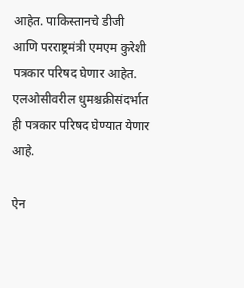आहेत. पाकिस्तानचे डीजी आणि परराष्ट्रमंत्री एमएम कुरेशी पत्रकार परिषद घेणार आहेत. एलओसीवरील धुमश्चक्रीसंदर्भात ही पत्रकार परिषद घेण्यात येणार आहे.

ऐन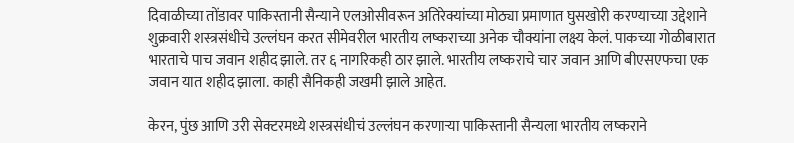दिवाळीच्या तोंडावर पाकिस्तानी सैन्याने एलओसीवरून अतिरेक्यांच्या मोठ्या प्रमाणात घुसखोरी करण्याच्या उद्देशाने शुक्रवारी शस्त्रसंधीचे उल्लंघन करत सीमेवरील भारतीय लष्कराच्या अनेक चौक्यांना लक्ष्य केलं. पाकच्या गोळीबारात भारताचे पाच जवान शहीद झाले. तर ६ नागरिकही ठार झाले. भारतीय लष्कराचे चार जवान आणि बीएसएफचा एक जवान यात शहीद झाला. काही सैनिकही जखमी झाले आहेत.

केरन, पुंछ आणि उरी सेक्टरमध्ये शस्त्रसंधीचं उल्लंघन करणाऱ्या पाकिस्तानी सैन्यला भारतीय लष्कराने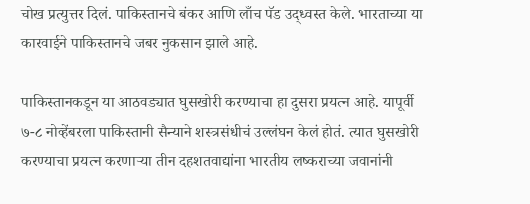चोख प्रत्युत्तर दिलं. पाकिस्तानचे बंकर आणि लाँच पॅड उद्ध्वस्त केले. भारताच्या या कारवाईने पाकिस्तानचे जबर नुकसान झाले आहे.

पाकिस्तानकडून या आठवड्यात घुसखोरी करण्याचा हा दुसरा प्रयत्न आहे. यापूर्वी ७-८ नोव्हेंबरला पाकिस्तानी सैन्याने शस्त्रसंधीचं उल्लंघन केलं होतं. त्यात घुसखोरी करण्याचा प्रयत्न करणाऱ्या तीन दहशतवाद्यांना भारतीय लष्कराच्या जवानांनी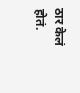ठार केलं होतं.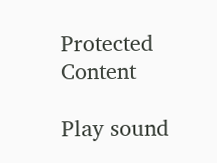Protected Content

Play sound